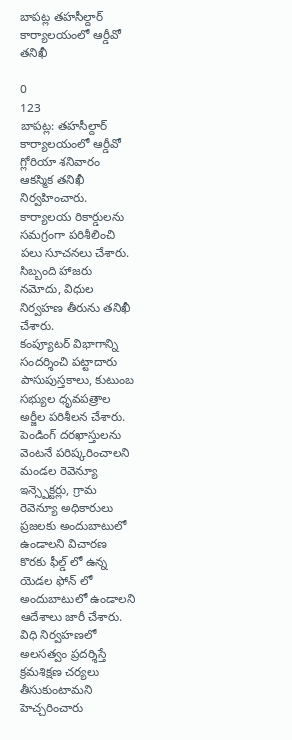బాపట్ల తహసీల్దార్ కార్యాలయంలో ఆర్డీవో తనిఖీ

0
123
బాపట్ల: తహసీల్దార్ కార్యాలయంలో ఆర్డీవో గ్లోరియా శనివారం ఆకస్మిక తనిఖీ నిర్వహించారు. కార్యాలయ రికార్డులను సమగ్రంగా పరిశీలించి పలు సూచనలు చేశారు. సిబ్బంది హాజరు నమోదు, విధుల నిర్వహణ తీరును తనిఖీ చేశారు.
కంప్యూటర్ విభాగాన్ని సందర్శించి పట్టాదారు పాసుపుస్తకాలు, కుటుంబ సభ్యుల ధృవపత్రాల అర్జీల పరిశీలన చేశారు. పెండింగ్ దరఖాస్తులను వెంటనే పరిష్కరించాలని మండల రెవెన్యూ ఇన్స్పెక్టర్లు, గ్రామ రెవెన్యూ అధికారులు ప్రజలకు అందుబాటులో ఉండాలని విచారణ కొరకు ఫీల్డ్ లో ఉన్న యెడల ఫోన్ లో అందుబాటులో ఉండాలని ఆదేశాలు జారీ చేశారు. విధి నిర్వహణలో అలసత్వం ప్రదర్శిస్తే క్రమశిక్షణ చర్యలు తీసుకుంటామని హెచ్చరించారు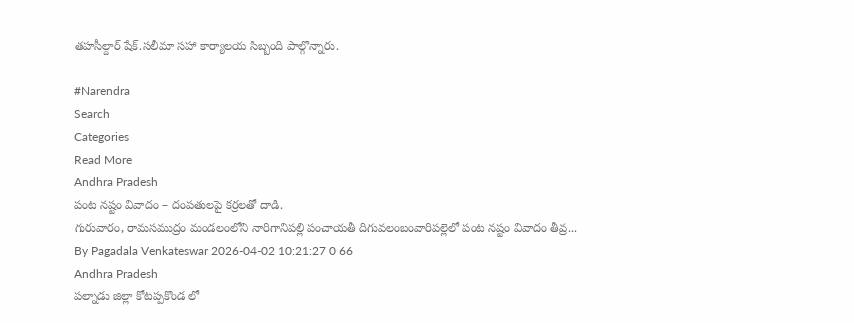తహసీల్దార్ షేక్.సలీమా సహా కార్యాలయ సిబ్బంది పాల్గొన్నారు.

#Narendra
Search
Categories
Read More
Andhra Pradesh
పంట నష్టం వివాదం – దంపతులపై కర్రలతో దాడి.
గురువారం, రామసముద్రం మండలంలోని నారిగానిపల్లి పంచాయతీ దిగువలంబంవారిపల్లెలో పంట నష్టం వివాదం తీవ్ర...
By Pagadala Venkateswar 2026-04-02 10:21:27 0 66
Andhra Pradesh
పల్నాడు జిల్లా కోటప్పకొండ లో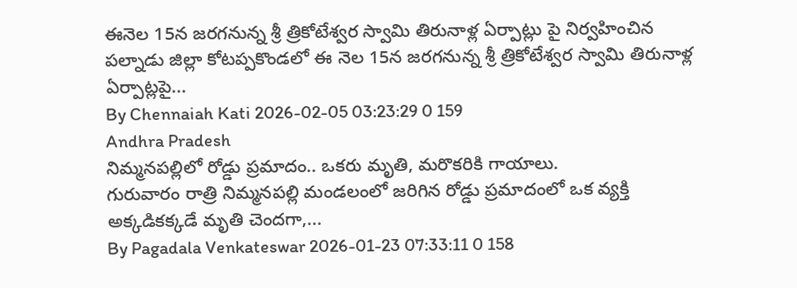ఈనెల 15న జరగనున్న శ్రీ త్రికోటేశ్వర స్వామి తిరునాళ్ల ఏర్పాట్లు పై నిర్వహించిన
పల్నాడు జిల్లా కోటప్పకొండలో ఈ నెల 15న జరగనున్న శ్రీ త్రికోటేశ్వర స్వామి తిరునాళ్ల ఏర్పాట్లపై...
By Chennaiah Kati 2026-02-05 03:23:29 0 159
Andhra Pradesh
నిమ్మనపల్లిలో రోడ్డు ప్రమాదం.. ఒకరు మృతి, మరొకరికి గాయాలు.
గురువారం రాత్రి నిమ్మనపల్లి మండలంలో జరిగిన రోడ్డు ప్రమాదంలో ఒక వ్యక్తి అక్కడికక్కడే మృతి చెందగా,...
By Pagadala Venkateswar 2026-01-23 07:33:11 0 158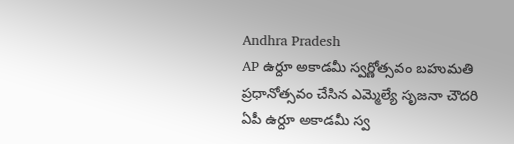Andhra Pradesh
AP ఉర్దూ అకాడమీ స్వర్ణోత్సవం బహుమతి ప్రధానోత్సవం చేసిన ఎమ్మెల్యే సృజనా చౌదరి
ఏపీ ఉర్దూ అకాడమీ స్వ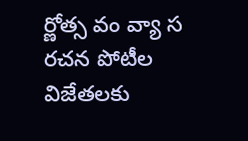ర్ణోత్స వం వ్యా స రచన పోటీల విజేత‌ల‌కు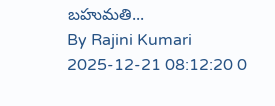బ‌హుమతి...
By Rajini Kumari 2025-12-21 08:12:20 0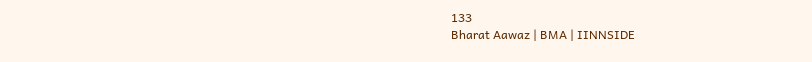133
Bharat Aawaz | BMA | IINNSIDE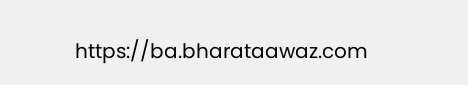https://ba.bharataawaz.com